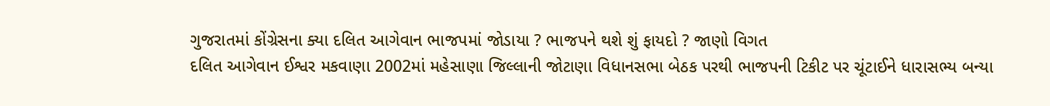ગુજરાતમાં કોંગ્રેસના ક્યા દલિત આગેવાન ભાજપમાં જોડાયા ? ભાજપને થશે શું ફાયદો ? જાણો વિગત
દલિત આગેવાન ઈશ્વર મકવાણા 2002માં મહેસાણા જિલ્લાની જોટાણા વિધાનસભા બેઠક પરથી ભાજપની ટિકીટ પર ચૂંટાઈને ધારાસભ્ય બન્યા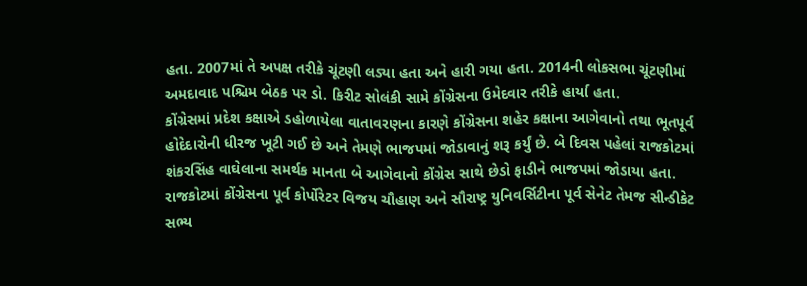હતા. 2007માં તે અપક્ષ તરીકે ચૂંટણી લડ્યા હતા અને હારી ગયા હતા. 2014ની લોકસભા ચૂંટણીમાં અમદાવાદ પશ્ચિમ બેઠક પર ડો. કિરીટ સોલંકી સામે કોંગ્રેસના ઉમેદવાર તરીકે હાર્યા હતા.
કોંગ્રેસમાં પ્રદેશ કક્ષાએ ડહોળાયેલા વાતાવરણના કારણે કોંગ્રેસના શહેર કક્ષાના આગેવાનો તથા ભૂતપૂર્વ હોદેદારોની ધીરજ ખૂટી ગઈ છે અને તેમણે ભાજપમાં જોડાવાનું શરૂ કર્યું છે. બે દિવસ પહેલાં રાજકોટમાં શંકરસિંહ વાઘેલાના સમર્થક માનતા બે આગેવાનો કોંગ્રેસ સાથે છેડો ફાડીને ભાજપમાં જોડાયા હતા.
રાજકોટમાં કોંગ્રેસના પૂર્વ કોર્પોરેટર વિજય ચૌહાણ અને સૌરાષ્ટ્ર યુનિવર્સિટીના પૂર્વ સેનેટ તેમજ સીન્ડીકેટ સભ્ય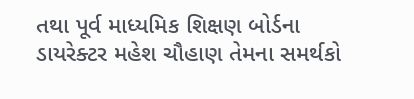તથા પૂર્વ માધ્યમિક શિક્ષણ બોર્ડના ડાયરેક્ટર મહેશ ચૌહાણ તેમના સમર્થકો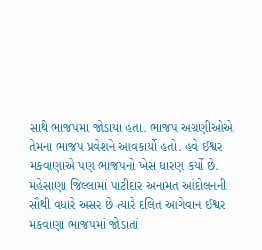સાથે ભાજપમા જોડાયા હતા. ભાજપ અગ્રણીઓએ તેમના ભાજપ પ્રવેશને આવકાર્યો હતો. હવે ઈશ્વર મકવાણાએ પણ ભાજપનો ખેસ ધારણ કર્યો છે.
મહેસાણા જિલ્લામાં પાટીદાર અનામત આંદોલનની સૌથી વધારે અસર છે ત્યારે દલિત આગેવાન ઈશ્વર મકવાણા ભાજપમાં જોડાતાં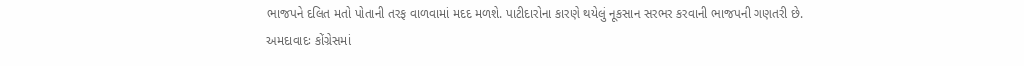ભાજપને દલિત મતો પોતાની તરફ વાળવામાં મદદ મળશે. પાટીદારોના કારણે થયેલું નૂકસાન સરભર કરવાની ભાજપની ગણતરી છે.
અમદાવાદઃ કોંગ્રેસમાં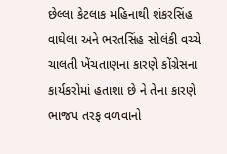છેલ્લા કેટલાક મહિનાથી શંકરસિંહ વાઘેલા અને ભરતસિંહ સોલંકી વચ્ચે ચાલતી ખેંચતાણના કારણે કોંગ્રેસના કાર્યકરોમાં હતાશા છે ને તેના કારણે ભાજપ તરફ વળવાનો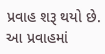પ્રવાહ શરૂ થયો છે. આ પ્રવાહમાં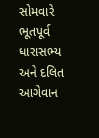સોમવારે ભૂતપૂર્વ ધારાસભ્ય અને દલિત આગેવાન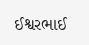ઈશ્વરભાઈ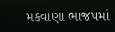મકવાણા ભાજપમાં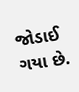જોડાઈ ગયા છે.